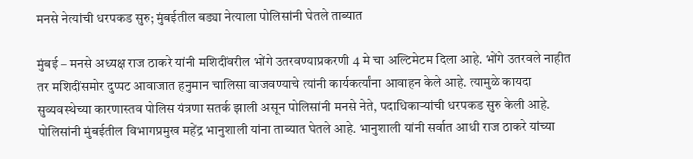मनसे नेत्यांची धरपकड सुरु; मुंबईतील बड्या नेत्याला पोलिसांनी घेतले ताब्यात

मुंबई – मनसे अध्यक्ष राज ठाकरे यांनी मशिदींवरील भोंगे उतरवण्याप्रकरणी 4 मे चा अल्टिमेटम दिला आहे. भोंगे उतरवले नाहीत तर मशिदींसमोर दुप्पट आवाजात हनुमान चालिसा वाजवण्याचे त्यांनी कार्यकर्त्यांना आवाहन केले आहे. त्यामुळे कायदा सुव्यवस्थेच्या कारणास्तव पोलिस यंत्रणा सतर्क झाली असून पोलिसांनी मनसे नेते, पदाधिकाऱ्यांची धरपकड सुरु केली आहे. पोलिसांनी मुंबईतील विभागप्रमुख महेंद्र भानुशाली यांना ताब्यात घेतले आहे. भानुशाली यांनी सर्वात आधी राज ठाकरे यांच्या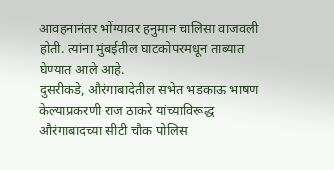आवहनानंतर भोंग्यावर हनुमान चालिसा वाजवली होती. त्यांना मुंबईतील घाटकोपरमधून ताब्यात घेण्यात आले आहे.
दुसरीकडे, औरंगाबादेतील सभेत भडकाऊ भाषण केल्याप्रकरणी राज ठाकरे यांच्याविरूद्ध औरंगाबादच्या सीटी चौक पोलिस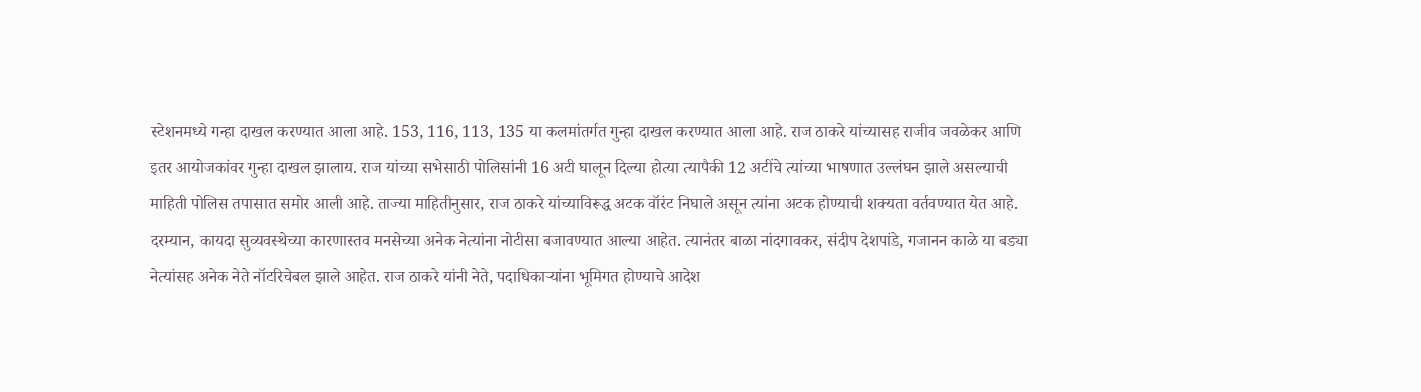स्टेशनमध्ये गन्हा दाखल करण्यात आला आहे. 153, 116, 113, 135 या कलमांतर्गत गुन्हा दाखल करण्यात आला आहे. राज ठाकरे यांच्यासह राजीव जवळेकर आणि इतर आयोजकांवर गुन्हा दाखल झालाय. राज यांच्या सभेसाठी पोलिसांनी 16 अटी घालून दिल्या होत्या त्यापैकी 12 अटींचे त्यांच्या भाषणात उल्लंघन झाले असल्याची माहिती पोलिस तपासात समोर आली आहे. ताज्या माहितीनुसार, राज ठाकरे यांच्याविरूद्ध अटक वॉरंट निघाले असून त्यांना अटक होण्याची शक्यता वर्तवण्यात येत आहे.
दरम्यान, कायदा सुव्यवस्थेच्या कारणास्तव मनसेच्या अनेक नेत्यांना नोटीसा बजावण्यात आल्या आहेत. त्यानंतर बाळा नांदगावकर, संदीप देशपांडे, गजानन काळे या बड्या नेत्यांसह अनेक नेते नॉटरिचेबल झाले आहेत. राज ठाकरे यांनी नेते, पदाधिकाऱ्यांना भूमिगत होण्याचे आदेश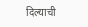दिल्याची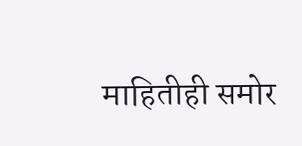माहितीही समोर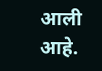आली आहे.